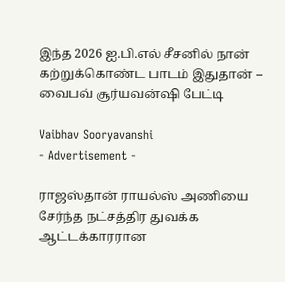இந்த 2026 ஐ.பி.எல் சீசனில் நான் கற்றுக்கொண்ட பாடம் இதுதான் – வைபவ் சூர்யவன்ஷி பேட்டி

Vaibhav Sooryavanshi
- Advertisement -

ராஜஸ்தான் ராயல்ஸ் அணியை சேர்ந்த நட்சத்திர துவக்க ஆட்டக்காரரான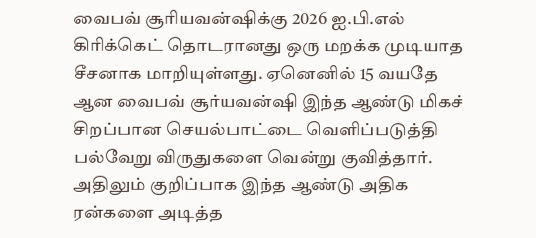வைபவ் சூரியவன்ஷிக்கு 2026 ஐ.பி.எல் கிரிக்கெட் தொடரானது ஒரு மறக்க முடியாத சீசனாக மாறியுள்ளது. ஏனெனில் 15 வயதே ஆன வைபவ் சூர்யவன்ஷி இந்த ஆண்டு மிகச் சிறப்பான செயல்பாட்டை வெளிப்படுத்தி பல்வேறு விருதுகளை வென்று குவித்தார். அதிலும் குறிப்பாக இந்த ஆண்டு அதிக ரன்களை அடித்த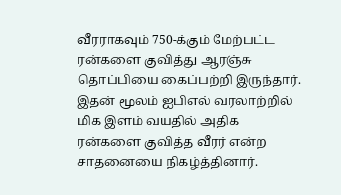வீரராகவும் 750-க்கும் மேற்பட்ட ரன்களை குவித்து ஆரஞ்சு தொப்பியை கைப்பற்றி இருந்தார். இதன் மூலம் ஐபிஎல் வரலாற்றில் மிக இளம் வயதில் அதிக ரன்களை குவித்த வீரர் என்ற சாதனையை நிகழ்த்தினார்.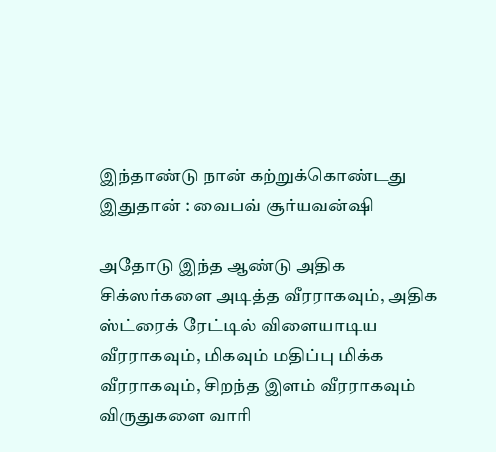இந்தாண்டு நான் கற்றுக்கொண்டது இதுதான் : வைபவ் சூர்யவன்ஷி

அதோடு இந்த ஆண்டு அதிக சிக்ஸர்களை அடித்த வீரராகவும், அதிக ஸ்ட்ரைக் ரேட்டில் விளையாடிய வீரராகவும், மிகவும் மதிப்பு மிக்க வீரராகவும், சிறந்த இளம் வீரராகவும் விருதுகளை வாரி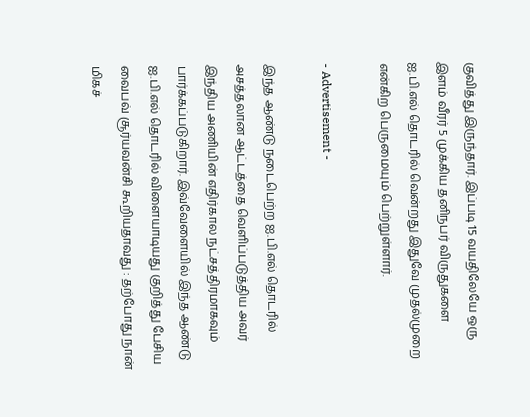குவித்து இருந்தார். இப்படி 15 வயதிலேயே ஒரு இளம் வீரர் 5 முக்கிய தனிநபர் விருதுகளை ஐ.பி.எல் தொடரில் வென்றது இதுவே முதல்முறை என்கிற பெருமையும் பெற்றுள்ளார்.

- Advertisement -

இந்த ஆண்டு நடைபெற்ற ஐ.பி.எல் தொடரில் அசத்தலான ஆட்டத்தை வெளிப்படுத்திய அவர் இந்திய அணியின் எதிர்கால நட்சத்திரமாகவும் பார்க்கப்படுகிறார். இவ்வேளையில் இந்த ஆண்டு ஐ.பி.எல் தொடரில் விளையாடியது குறித்து பேசிய வைபவ் சூர்யவன்சி கூறியதாவது : தற்போது நான் மிகச்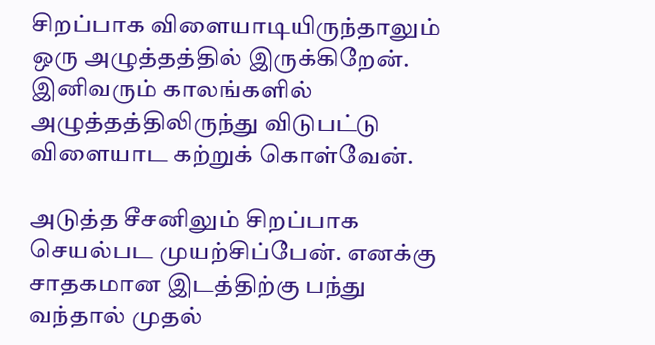சிறப்பாக விளையாடியிருந்தாலும் ஒரு அழுத்தத்தில் இருக்கிறேன். இனிவரும் காலங்களில் அழுத்தத்திலிருந்து விடுபட்டு விளையாட கற்றுக் கொள்வேன்.

அடுத்த சீசனிலும் சிறப்பாக செயல்பட முயற்சிப்பேன். எனக்கு சாதகமான இடத்திற்கு பந்து வந்தால் முதல்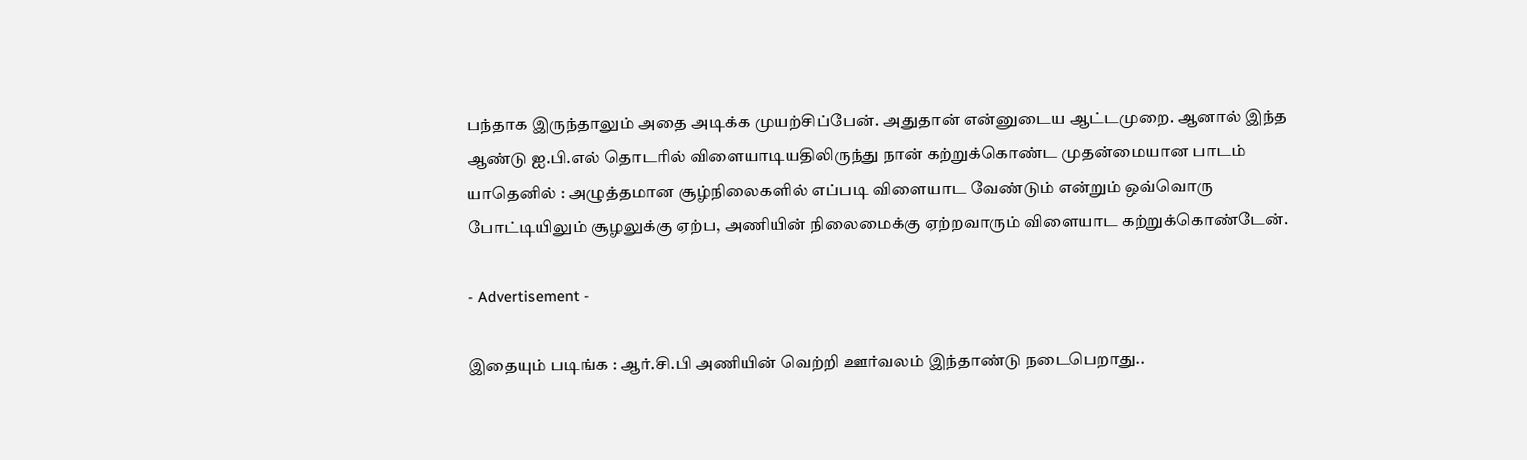பந்தாக இருந்தாலும் அதை அடிக்க முயற்சிப்பேன். அதுதான் என்னுடைய ஆட்டமுறை. ஆனால் இந்த ஆண்டு ஐ.பி.எல் தொடரில் விளையாடியதிலிருந்து நான் கற்றுக்கொண்ட முதன்மையான பாடம் யாதெனில் : அழுத்தமான சூழ்நிலைகளில் எப்படி விளையாட வேண்டும் என்றும் ஒவ்வொரு போட்டியிலும் சூழலுக்கு ஏற்ப, அணியின் நிலைமைக்கு ஏற்றவாரும் விளையாட கற்றுக்கொண்டேன்.

- Advertisement -

இதையும் படிங்க : ஆர்.சி.பி அணியின் வெற்றி ஊர்வலம் இந்தாண்டு நடைபெறாது..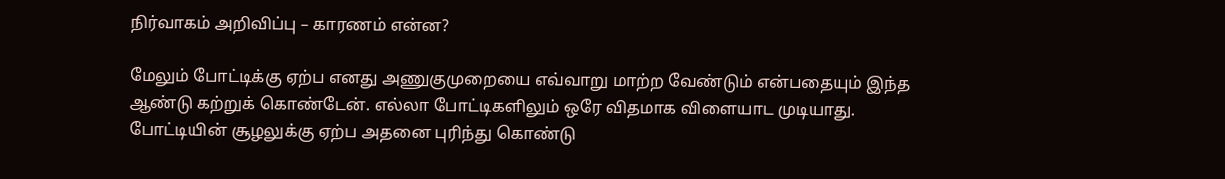நிர்வாகம் அறிவிப்பு – காரணம் என்ன?

மேலும் போட்டிக்கு ஏற்ப எனது அணுகுமுறையை எவ்வாறு மாற்ற வேண்டும் என்பதையும் இந்த ஆண்டு கற்றுக் கொண்டேன். எல்லா போட்டிகளிலும் ஒரே விதமாக விளையாட முடியாது. போட்டியின் சூழலுக்கு ஏற்ப அதனை புரிந்து கொண்டு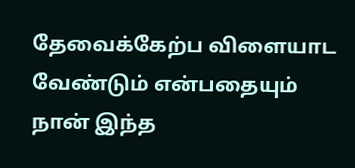தேவைக்கேற்ப விளையாட வேண்டும் என்பதையும் நான் இந்த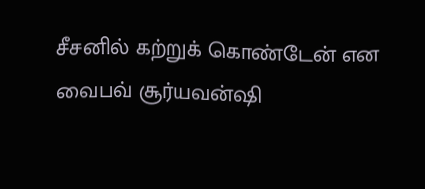சீசனில் கற்றுக் கொண்டேன் என வைபவ் சூர்யவன்ஷி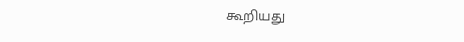கூறியது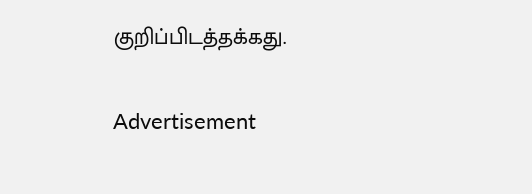குறிப்பிடத்தக்கது.

Advertisement